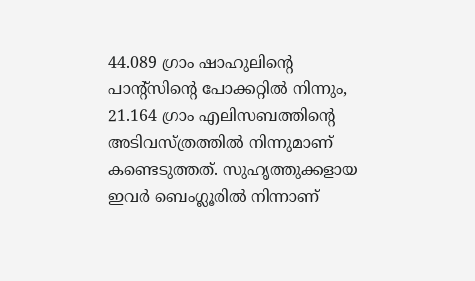44.089 ഗ്രാം ഷാഹുലിന്റെ പാന്റ്‌സിന്റെ പോക്കറ്റില്‍ നിന്നും, 21.164 ഗ്രാം എലിസബത്തിന്റെ അടിവസ്ത്രത്തില്‍ നിന്നുമാണ് കണ്ടെടുത്തത്. സുഹൃത്തുക്കളായ ഇവര്‍ ബെംഗ്ലൂരില്‍ നിന്നാണ്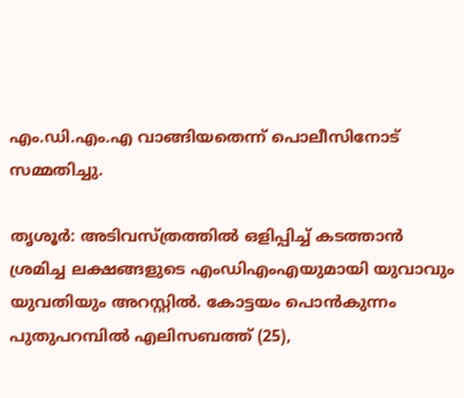എം.ഡി.എം.എ വാങ്ങിയതെന്ന് പൊലീസിനോട് സമ്മതിച്ചു.

തൃശൂര്‍: അടിവസ്ത്രത്തിൽ ഒളിപ്പിച്ച് കടത്താൻ ശ്രമിച്ച ലക്ഷങ്ങളുടെ എംഡിഎംഎയുമായി യുവാവും യുവതിയും അറസ്റ്റിൽ. കോട്ടയം പൊന്‍കുന്നം പുതുപറമ്പില്‍ എലിസബത്ത് (25),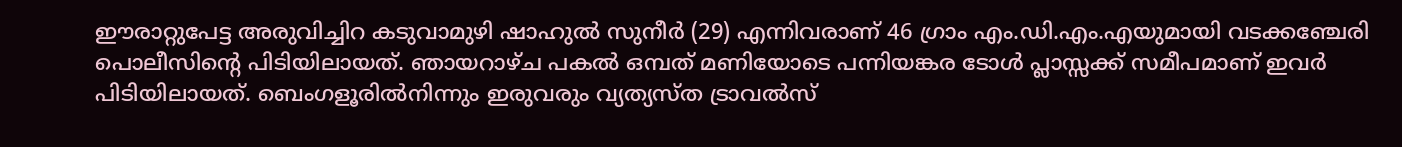ഈരാറ്റുപേട്ട അരുവിച്ചിറ കടുവാമുഴി ഷാഹുല്‍ സുനീര്‍ (29) എന്നിവരാണ് 46 ഗ്രാം എം.ഡി.എം.എയുമായി വടക്കഞ്ചേരി പൊലീസിന്റെ പിടിയിലായത്. ഞായറാഴ്ച പകല്‍ ഒമ്പത് മണിയോടെ പന്നിയങ്കര ടോള്‍ പ്ലാസ്സക്ക് സമീപമാണ് ഇവര്‍ പിടിയിലായത്. ബെംഗളൂരില്‍നിന്നും ഇരുവരും വ്യത്യസ്ത ട്രാവല്‍സ്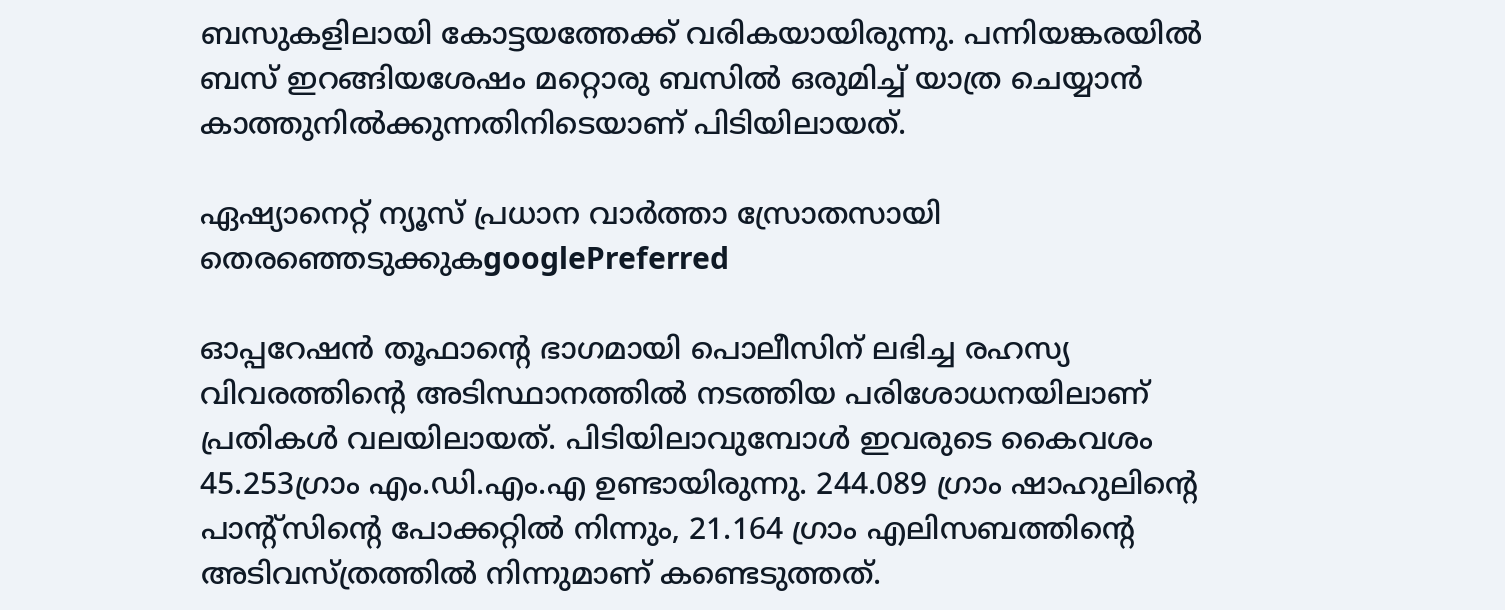ബസുകളിലായി കോട്ടയത്തേക്ക് വരികയായിരുന്നു. പന്നിയങ്കരയില്‍ ബസ് ഇറങ്ങിയശേഷം മറ്റൊരു ബസില്‍ ഒരുമിച്ച് യാത്ര ചെയ്യാന്‍ കാത്തുനില്‍ക്കുന്നതിനിടെയാണ് പിടിയിലായത്.

ഏഷ്യാനെറ്റ് ന്യൂസ് പ്രധാന വാർത്താ സ്രോതസായി തെരഞ്ഞെടുക്കുകgooglePreferred

ഓപ്പറേഷന്‍ തൂഫാന്റെ ഭാഗമായി പൊലീസിന് ലഭിച്ച രഹസ്യ വിവരത്തിന്റെ അടിസ്ഥാനത്തില്‍ നടത്തിയ പരിശോധനയിലാണ് പ്രതികള്‍ വലയിലായത്. പിടിയിലാവുമ്പോള്‍ ഇവരുടെ കൈവശം 45.253ഗ്രാം എം.ഡി.എം.എ ഉണ്ടായിരുന്നു. 244.089 ഗ്രാം ഷാഹുലിന്റെ പാന്റ്‌സിന്റെ പോക്കറ്റില്‍ നിന്നും, 21.164 ഗ്രാം എലിസബത്തിന്റെ അടിവസ്ത്രത്തില്‍ നിന്നുമാണ് കണ്ടെടുത്തത്.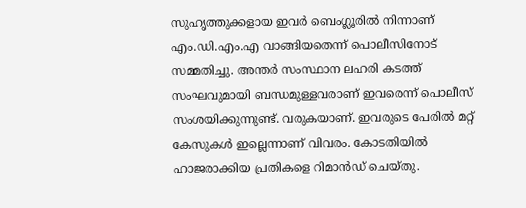സുഹൃത്തുക്കളായ ഇവര്‍ ബെംഗ്ലൂരില്‍ നിന്നാണ് എം.ഡി.എം.എ വാങ്ങിയതെന്ന് പൊലീസിനോട് സമ്മതിച്ചു. അന്തര്‍ സംസ്ഥാന ലഹരി കടത്ത് സംഘവുമായി ബന്ധമുള്ളവരാണ് ഇവരെന്ന് പൊലീസ് സംശയിക്കുന്നുണ്ട്. വരുകയാണ്. ഇവരുടെ പേരില്‍ മറ്റ് കേസുകള്‍ ഇല്ലെന്നാണ് വിവരം. കോടതിയില്‍ ഹാജരാക്കിയ പ്രതികളെ റിമാന്‍ഡ് ചെയ്തു.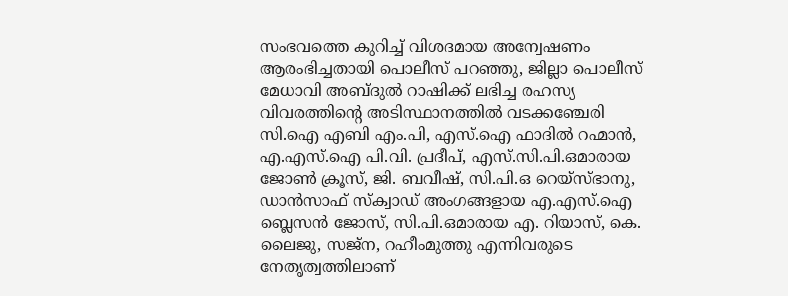സംഭവത്തെ കുറിച്ച് വിശദമായ അന്വേഷണം ആരംഭിച്ചതായി പൊലീസ് പറഞ്ഞു, ജില്ലാ പൊലീസ് മേധാവി അബ്ദുല്‍ റാഷിക്ക് ലഭിച്ച രഹസ്യ വിവരത്തിന്റെ അടിസ്ഥാനത്തില്‍ വടക്കഞ്ചേരി സി.ഐ എബി എം.പി, എസ്.ഐ ഫാദില്‍ റഹ്മാന്‍, എ.എസ്.ഐ പി.വി. പ്രദീപ്, എസ്.സി.പി.ഒമാരായ ജോണ്‍ ക്രൂസ്, ജി. ബവീഷ്, സി.പി.ഒ റെയ്‌സ്ഭാനു, ഡാന്‍സാഫ് സ്‌ക്വാഡ് അംഗങ്ങളായ എ.എസ്.ഐ ബ്ലെസന്‍ ജോസ്, സി.പി.ഒമാരായ എ. റിയാസ്, കെ. ലൈജു, സജ്‌ന, റഹീംമുത്തു എന്നിവരുടെ നേതൃത്വത്തിലാണ്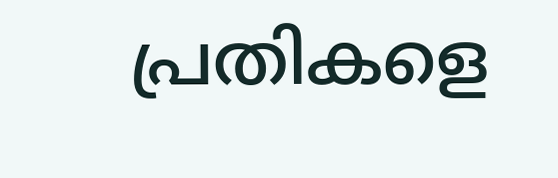പ്രതികളെ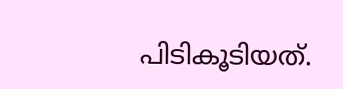പിടികൂടിയത്.